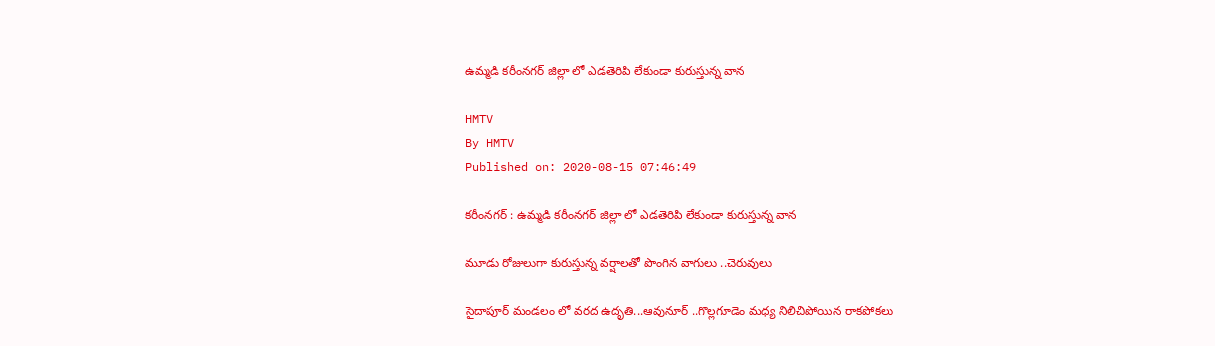ఉమ్మడి కరీంనగర్ జిల్లా లో ఎడతెరిపి లేకుండా కురుస్తున్న వాన

HMTV
By HMTV
Published on: 2020-08-15 07:46:49

కరీంనగర్ : ఉమ్మడి కరీంనగర్ జిల్లా లో ఎడతెరిపి లేకుండా కురుస్తున్న వాన

మూడు రోజులుగా కురుస్తున్న వర్షాలతో పొంగిన వాగులు ..చెరువులు

సైదాపూర్ మండలం లో వరద ఉదృతి...ఆవునూర్ ..గొల్లగూడెం మధ్య నిలిచిపోయిన రాకపోకలు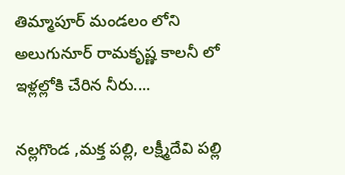తిమ్మాపూర్ మండలం లోని అలుగునూర్ రామకృష్ణ కాలనీ లో ఇళ్లల్లోకి చేరిన నీరు....

నల్లగొండ ,మక్త పల్లి, లక్ష్మీదేవి పల్లి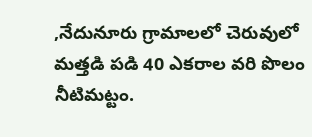,నేదునూరు గ్రామాలలో చెరువులో మత్తడి పడి 40 ఎకరాల వరి పొలం నీటిమట్టం.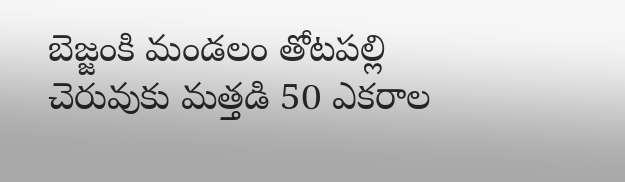బెజ్జంకి మండలం తోటపల్లి చెరువుకు మత్తడి 50 ఎకరాల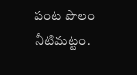పంట పొలం నీటిమట్టం.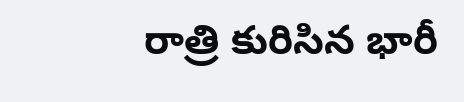రాత్రి కురిసిన భారీ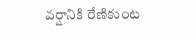వర్షానికి రేణికుంట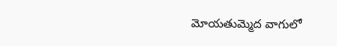మోయతుమ్మెద వాగులో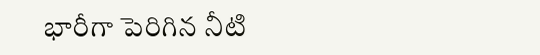భారీగా పెరిగిన నీటి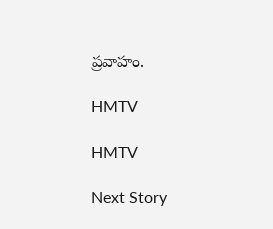ప్రవాహం.

HMTV

HMTV

Next Story